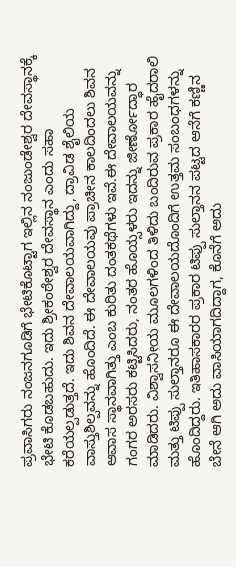ಪ್ರವಾಸಿಗರು ನಂಜನಗೂಡಿಗೆ ಭೇಟಿಕೊಟ್ಟಾಗ ಇಲ್ಲಿನ ನಂಜುಂಡೇಶ್ವರ ದೇವಸ್ಥಾನಕ್ಕೆ ಭೇಟಿ ಕೊಡಬಹುದು. ಇದು ಶ್ರೀಕಂಠೇಶ್ವರ ದೇವಸ್ಥಾನ ಎಂದು ಸಹಾ ಕರೆಯಲ್ಪಡುತ್ತದೆ. ಇದು ಶಿವನ ದೇವಾಲಯವಾಗಿದ್ದು, ದ್ರಾವಿಡ ಶೈಲಿಯ ವಾಸ್ತುಶಿಲ್ಪವನ್ನು ಹೊಂದಿದೆ. ಈ ದೇವಾಲಯವು ಪ್ರಾಚೀನ ಕಾಲದಿಂದಲು ಶಿವನ ಆವಾಸ ಸ್ಥಾನವಾಗಿತ್ತು ಎಂಬ ಕುರಿತು ದಂತಕಥೆಗಳು ಇವೆ.ಈ ದೇವಾಲಯವನ್ನು ಗಂಗರ ಅರಸರು ಕಟ್ಟಿಸಿದರು, ನಂತರ ಹೊಯ್ಸಳರು ಇದನ್ನು ಜೀರ್ಣೋದ್ಧಾರ ಮಾಡಿದರು. ವಿಶ್ವಾಸನೀಯ ಮೂಲಗಳಿಂದ ತಿಳಿದು ಬಂದಿರುವ ಪ್ರಕಾರ ಹೈದರಾಲಿ ಮತ್ತು ಟಿಪ್ಪು ಸುಲ್ತಾನರೂ ಈ ದೇವಾಲಯದೊಂದಿಗೆ ಉತ್ತಮ ಸಂಬಂಧಗಳನ್ನು ಹೊಂದಿದ್ದರು. ಇತಿಹಾಸಕಾರರ ಪ್ರಕಾರ ಟಿಪ್ಪು ಸುಲ್ತಾನನ ಪಟ್ಟದ ಆನೆಗೆ ಕಣ್ಣಿನ ಬೇನೆ ಆಗಿ ಅದು ವಾಸಿಯಾಗದಿದ್ದಾಗ, ಕೊನೆಗೆ ಅದು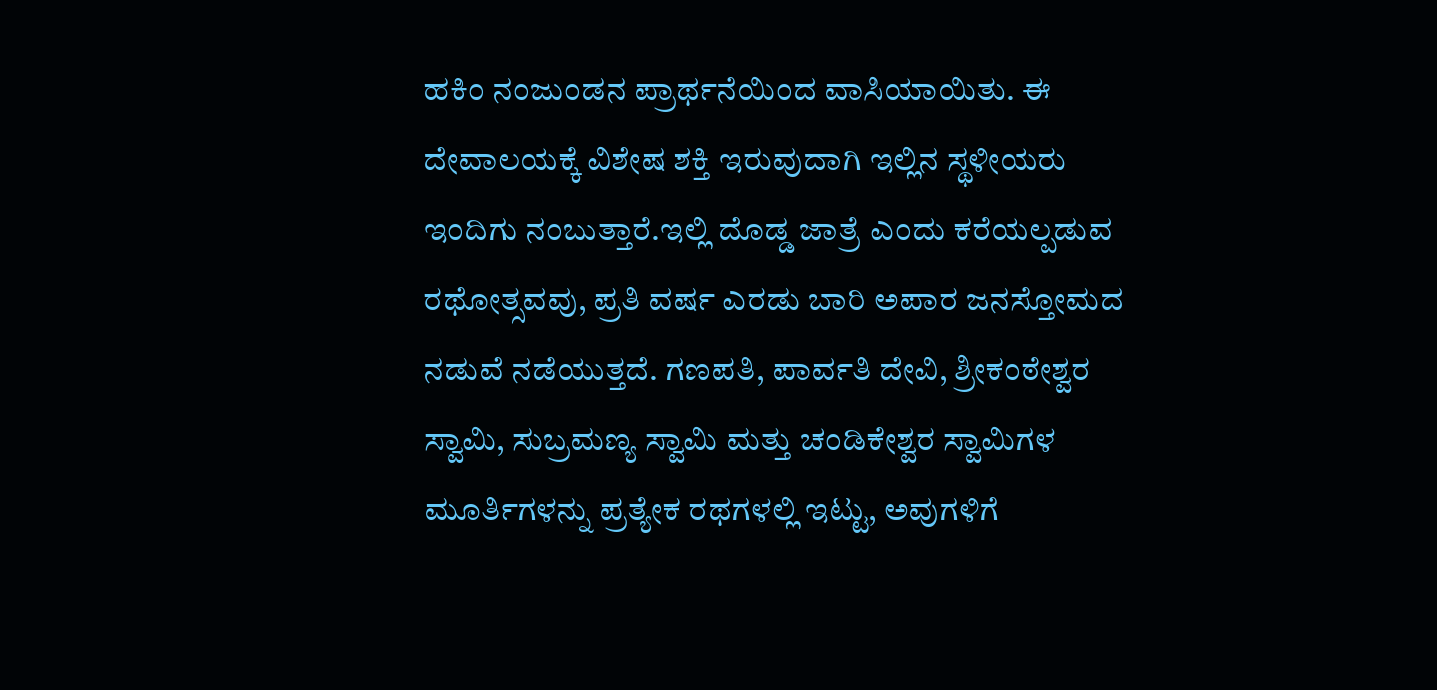ಹಕಿಂ ನಂಜುಂಡನ ಪ್ರಾರ್ಥನೆಯಿಂದ ವಾಸಿಯಾಯಿತು. ಈ ದೇವಾಲಯಕ್ಕೆ ವಿಶೇಷ ಶಕ್ತಿ ಇರುವುದಾಗಿ ಇಲ್ಲಿನ ಸ್ಥಳೀಯರು ಇಂದಿಗು ನಂಬುತ್ತಾರೆ.ಇಲ್ಲಿ ದೊಡ್ಡ ಜಾತ್ರೆ ಎಂದು ಕರೆಯಲ್ಪಡುವ ರಥೋತ್ಸವವು, ಪ್ರತಿ ವರ್ಷ ಎರಡು ಬಾರಿ ಅಪಾರ ಜನಸ್ತೋಮದ ನಡುವೆ ನಡೆಯುತ್ತದೆ. ಗಣಪತಿ, ಪಾರ್ವತಿ ದೇವಿ, ಶ್ರೀಕಂಠೇಶ್ವರ ಸ್ವಾಮಿ, ಸುಬ್ರಮಣ್ಯ ಸ್ವಾಮಿ ಮತ್ತು ಚಂಡಿಕೇಶ್ವರ ಸ್ವಾಮಿಗಳ ಮೂರ್ತಿಗಳನ್ನು ಪ್ರತ್ಯೇಕ ರಥಗಳಲ್ಲಿ ಇಟ್ಟು, ಅವುಗಳಿಗೆ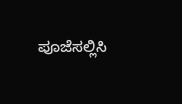ಪೂಜೆಸಲ್ಲಿಸಿ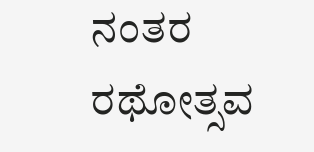ನಂತರ ರಥೋತ್ಸವ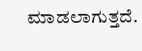ಮಾಡಲಾಗುತ್ತದೆ.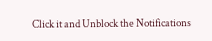Click it and Unblock the Notifications